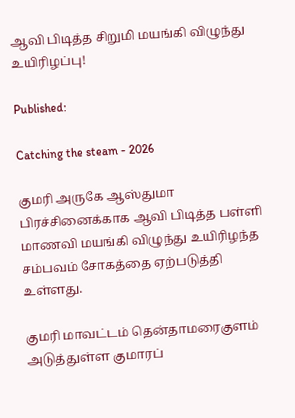ஆவி பிடித்த சிறுமி மயங்கி விழுந்து உயிரிழப்பு!

Published:

Catching the steam - 2026

குமரி அருகே ஆஸ்துமா பிரச்சினைக்காக ஆவி பிடித்த பள்ளி மாணவி மயங்கி விழுந்து உயிரிழந்த சம்பவம் சோகத்தை ஏற்படுத்தி உள்ளது.

குமரி மாவட்டம் தென்தாமரைகுளம் அடுத்துள்ள குமாரப்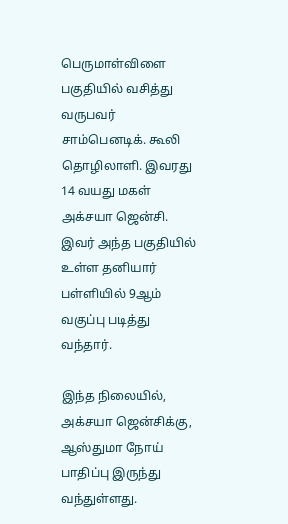பெருமாள்விளை பகுதியில் வசித்து வருபவர் சாம்பெனடிக். கூலி தொழிலாளி. இவரது 14 வயது மகள் அக்சயா ஜென்சி. இவர் அந்த பகுதியில் உள்ள தனியார் பள்ளியில் 9ஆம் வகுப்பு படித்து வந்தார்.

இந்த நிலையில், அக்சயா ஜென்சிக்கு, ஆஸ்துமா நோய் பாதிப்பு இருந்து வந்துள்ளது.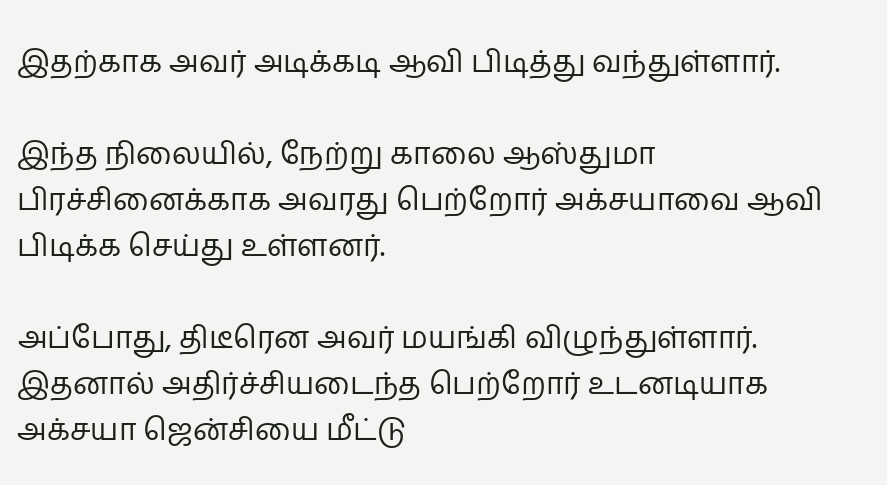இதற்காக அவர் அடிக்கடி ஆவி பிடித்து வந்துள்ளார்.

இந்த நிலையில், நேற்று காலை ஆஸ்துமா பிரச்சினைக்காக அவரது பெற்றோர் அக்சயாவை ஆவி பிடிக்க செய்து உள்ளனர்.

அப்போது, திடீரென அவர் மயங்கி விழுந்துள்ளார். இதனால் அதிர்ச்சியடைந்த பெற்றோர் உடனடியாக அக்சயா ஜென்சியை மீட்டு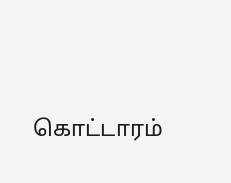கொட்டாரம்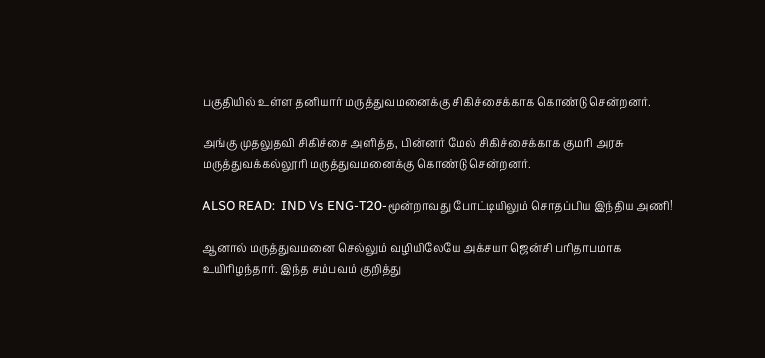பகுதியில் உள்ள தனியார் மருத்துவமனைக்கு சிகிச்சைக்காக கொண்டு சென்றனர்.

அங்கு முதலுதவி சிகிச்சை அளித்த, பின்னர் மேல் சிகிச்சைக்காக குமரி அரசு மருத்துவக்கல்லூரி மருத்துவமனைக்கு கொண்டு சென்றனர்.

ALSO READ:  IND Vs ENG-T20-மூன்றாவது போட்டியிலும் சொதப்பிய இந்திய அணி!

ஆனால் மருத்துவமனை செல்லும் வழியிலேயே அக்சயா ஜென்சி பரிதாபமாக உயிரிழந்தார். இந்த சம்பவம் குறித்து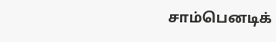சாம்பெனடிக்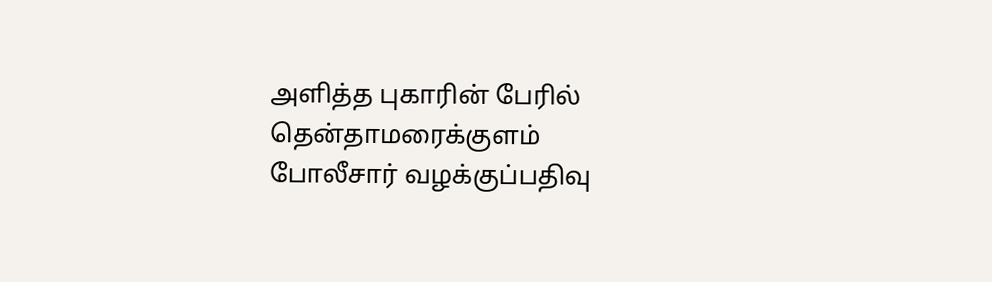அளித்த புகாரின் பேரில் தென்தாமரைக்குளம் போலீசார் வழக்குப்பதிவு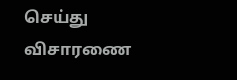செய்து விசாரணை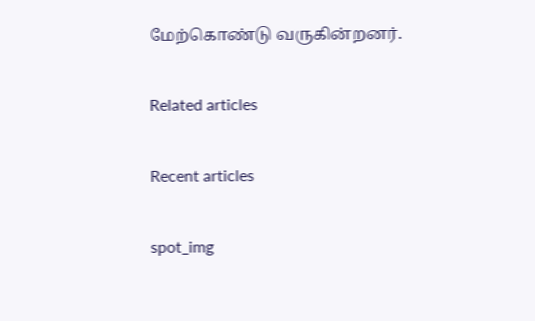மேற்கொண்டு வருகின்றனர்.

Related articles

Recent articles

spot_img